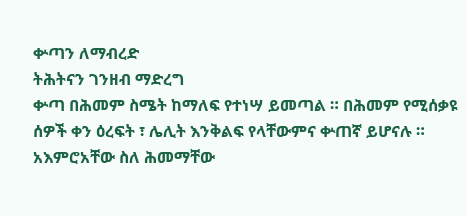ቍጣን ለማብረድ
ትሕትናን ገንዘብ ማድረግ
ቍጣ በሕመም ስሜት ከማለፍ የተነሣ ይመጣል ። በሕመም የሚሰቃዩ ሰዎች ቀን ዕረፍት ፣ ሌሊት እንቅልፍ የላቸውምና ቍጠኛ ይሆናሉ ። አእምሮአቸው ስለ ሕመማቸው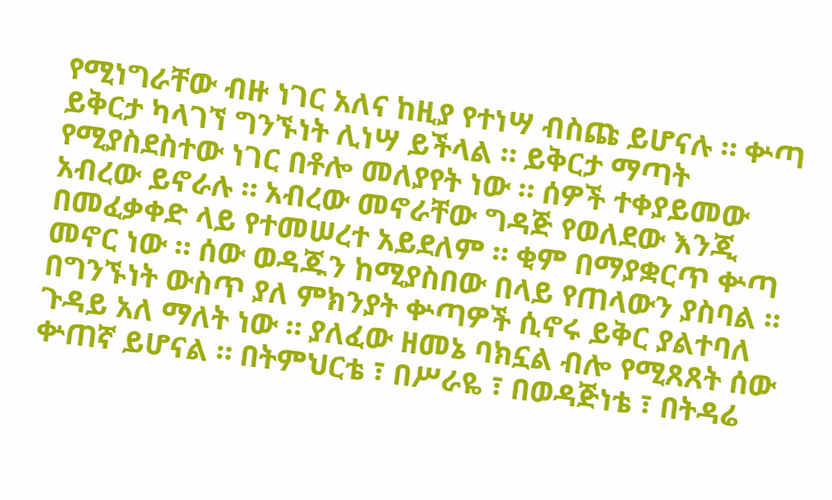የሚነግራቸው ብዙ ነገር አለና ከዚያ የተነሣ ብስጩ ይሆናሉ ። ቍጣ ይቅርታ ካላገኘ ግንኙነት ሊነሣ ይችላል ። ይቅርታ ማጣት የሚያስደስተው ነገር በቶሎ መለያየት ነው ። ሰዎች ተቀያይመው አብረው ይኖራሉ ። አብረው መኖራቸው ግዳጅ የወለደው እንጂ በመፈቃቀድ ላይ የተመሠረተ አይደለም ። ቂም በማያቋርጥ ቍጣ መኖር ነው ። ሰው ወዳጁን ከሚያስበው በላይ የጠላውን ያስባል ። በግንኙነት ውስጥ ያለ ምክንያት ቍጣዎች ሲኖሩ ይቅር ያልተባለ ጉዳይ አለ ማለት ነው ። ያለፈው ዘመኔ ባክኗል ብሎ የሚጸጸት ሰው ቍጠኛ ይሆናል ። በትምህርቴ ፣ በሥራዬ ፣ በወዳጅነቴ ፣ በትዳሬ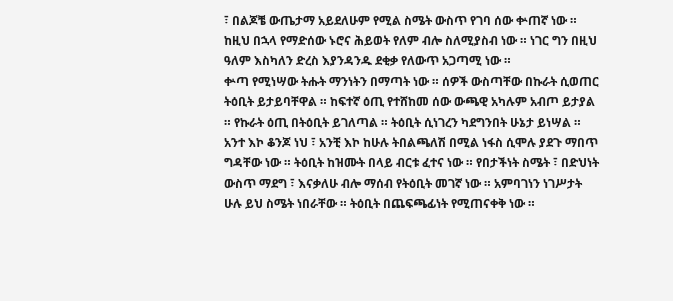፣ በልጆቼ ውጤታማ አይደለሁም የሚል ስሜት ውስጥ የገባ ሰው ቍጠኛ ነው ። ከዚህ በኋላ የማድሰው ኑሮና ሕይወት የለም ብሎ ስለሚያስብ ነው ። ነገር ግን በዚህ ዓለም እስካለን ድረስ እያንዳንዱ ደቂቃ የለውጥ አጋጣሚ ነው ።
ቍጣ የሚነሣው ትሑት ማንነትን በማጣት ነው ። ሰዎች ውስጣቸው በኩራት ሲወጠር ትዕቢት ይታይባቸዋል ። ከፍተኛ ዕጢ የተሸከመ ሰው ውጫዊ አካሉም አብጦ ይታያል ። የኩራት ዕጢ በትዕቢት ይገለጣል ። ትዕቢት ሲነገረን ካደግንበት ሁኔታ ይነሣል ። አንተ እኮ ቆንጆ ነህ ፣ አንቺ እኮ ከሁሉ ትበልጫለሽ በሚል ነፋስ ሲሞሉ ያደጉ ማበጥ ግዳቸው ነው ። ትዕቢት ከዝሙት በላይ ብርቱ ፈተና ነው ። የበታችነት ስሜት ፣ በድህነት ውስጥ ማደግ ፣ እናቃለሁ ብሎ ማሰብ የትዕቢት መገኛ ነው ። አምባገነን ነገሥታት ሁሉ ይህ ስሜት ነበራቸው ። ትዕቢት በጨፍጫፊነት የሚጠናቀቅ ነው ።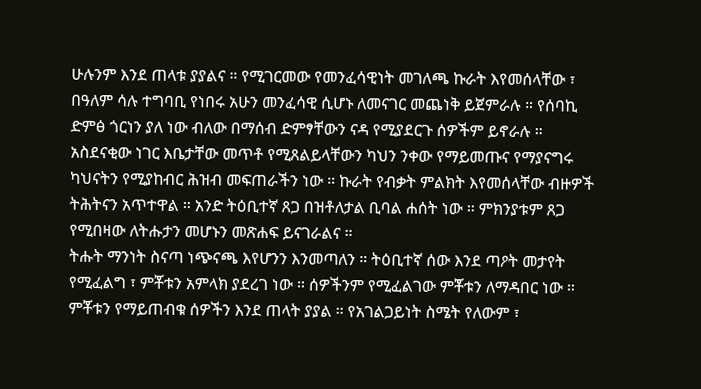ሁሉንም እንደ ጠላቱ ያያልና ። የሚገርመው የመንፈሳዊነት መገለጫ ኩራት እየመሰላቸው ፣ በዓለም ሳሉ ተግባቢ የነበሩ አሁን መንፈሳዊ ሲሆኑ ለመናገር መጨነቅ ይጀምራሉ ። የሰባኪ ድምፅ ጎርነን ያለ ነው ብለው በማሰብ ድምፃቸውን ናዳ የሚያደርጉ ሰዎችም ይኖራሉ ። አስደናቂው ነገር እቤታቸው መጥቶ የሚጸልይላቸውን ካህን ንቀው የማይመጡና የማያናግሩ ካህናትን የሚያከብር ሕዝብ መፍጠራችን ነው ። ኩራት የብቃት ምልክት እየመሰላቸው ብዙዎች ትሕትናን አጥተዋል ። አንድ ትዕቢተኛ ጸጋ በዝቶለታል ቢባል ሐሰት ነው ። ምክንያቱም ጸጋ የሚበዛው ለትሑታን መሆኑን መጽሐፍ ይናገራልና ።
ትሑት ማንነት ስናጣ ነጭናጫ እየሆንን እንመጣለን ። ትዕቢተኛ ሰው እንደ ጣዖት መታየት የሚፈልግ ፣ ምቾቱን አምላክ ያደረገ ነው ። ሰዎችንም የሚፈልገው ምቾቱን ለማዳበር ነው ። ምቾቱን የማይጠብቁ ሰዎችን እንደ ጠላት ያያል ። የአገልጋይነት ስሜት የለውም ፣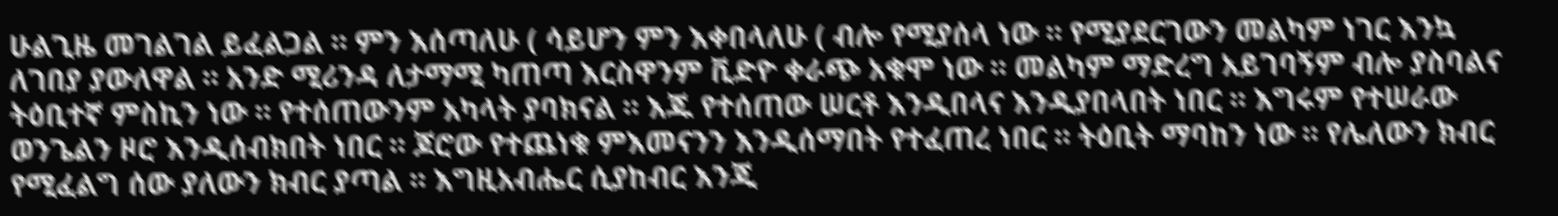ሁልጊዜ መገልገል ይፈልጋል ። ምን እሰጣለሁ ( ሳይሆን ምን እቀበላለሁ ( ብሎ የሚያሰላ ነው ። የሚያደርገውን መልካም ነገር እንኳ ለገበያ ያውለዋል ። አንድ ሚሪንዳ ለታማሚ ካጠጣ እርስዋንም ቪድዮ ቀራጭ አቁሞ ነው ። መልካም ማድረግ አይገባኝም ብሎ ያስባልና ትዕቢተኛ ምስኪን ነው ። የተሰጠውንም አካላት ያባክናል ። እጁ የተሰጠው ሠርቶ እንዲበላና እንዲያበላበት ነበር ። እግሩም የተሠራው ወንጌልን ዞሮ እንዲሰብክበት ነበር ። ጆሮው የተጨነቁ ምእመናንን እንዲሰማበት የተፈጠረ ነበር ። ትዕቢት ማባከን ነው ። የሌለውን ክብር የሚፈልግ ሰው ያለውን ክብር ያጣል ። እግዚአብሔር ሲያከብር እንጂ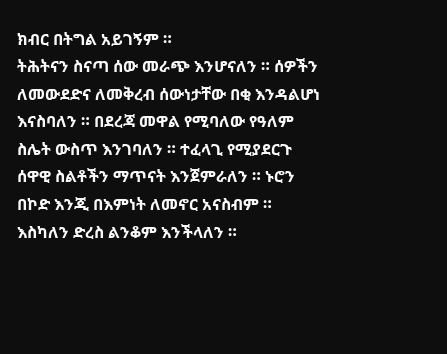ክብር በትግል አይገኝም ።
ትሕትናን ስናጣ ሰው መራጭ እንሆናለን ። ሰዎችን ለመውደድና ለመቅረብ ሰውነታቸው በቂ እንዳልሆነ እናስባለን ። በደረጃ መዋል የሚባለው የዓለም ስሌት ውስጥ እንገባለን ። ተፈላጊ የሚያደርጉ ሰዋዊ ስልቶችን ማጥናት እንጀምራለን ። ኑሮን በኮድ እንጂ በእምነት ለመኖር አናስብም ። እስካለን ድረስ ልንቆም እንችላለን ።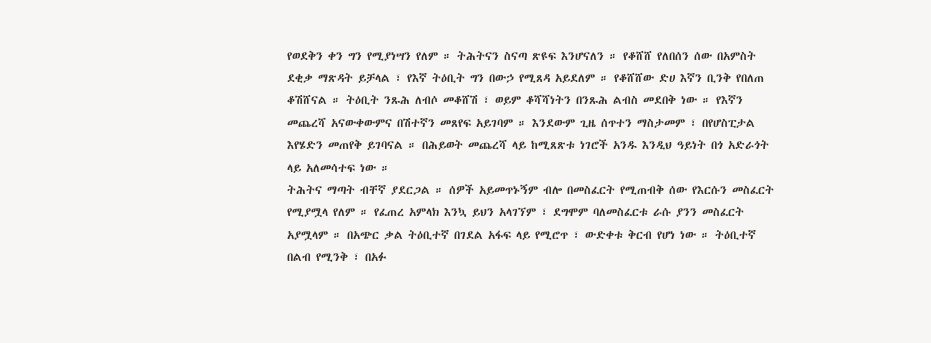የወደቅን ቀን ግን የሚያነሣን የለም ። ትሕትናን ስናጣ ጽዩፍ እንሆናለን ። የቆሸሸ የለበሰን ሰው በአምስት ደቂቃ ማጽዳት ይቻላል ፣ የእኛ ትዕቢት ግን በውኃ የሚጸዳ አይደለም ። የቆሸሸው ድሀ እኛን ቢንቅ የበለጠ ቆሽሸናል ። ትዕቢት ንጹሕ ለብሶ መቆሸሽ ፣ ወይም ቆሻሻነትን በንጹሕ ልብስ መደበቅ ነው ። የእኛን መጨረሻ አናውቀውምና በሽተኛን መጸየፍ አይገባም ። እንደውም ጊዜ ሰጥተን ማስታመም ፣ በየሆስፒታል እየሄድን መጠየቅ ይገባናል ። በሕይወት መጨረሻ ላይ ከሚጸጽቱ ነገሮች አንዱ እንዲህ ዓይነት በጎ አድራጎት ላይ አለመሳተፍ ነው ።
ትሕትና ማጣት ብቸኛ ያደርጋል ። ሰዎች አይመጥኑኝም ብሎ በመስፈርት የሚጠብቅ ሰው የእርሱን መስፈርት የሚያሟላ የለም ። የፈጠረ አምላክ እንኳ ይህን አላገኘም ፣ ደግሞም ባለመስፈርቱ ራሱ ያንን መስፈርት አያሟላም ። በአጭር ቃል ትዕቢተኛ በገደል አፋፍ ላይ የሚሮጥ ፣ ውድቀቱ ቅርብ የሆነ ነው ። ትዕቢተኛ በልብ የሚንቅ ፣ በአፉ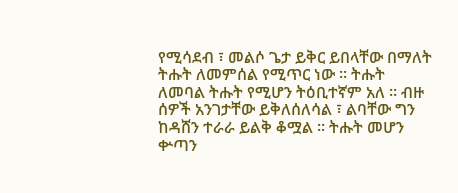የሚሳደብ ፣ መልሶ ጌታ ይቅር ይበላቸው በማለት ትሑት ለመምሰል የሚጥር ነው ። ትሑት ለመባል ትሑት የሚሆን ትዕቢተኛም አለ ። ብዙ ሰዎች አንገታቸው ይቅለሰለሳል ፣ ልባቸው ግን ከዳሸን ተራራ ይልቅ ቆሟል ። ትሑት መሆን ቍጣን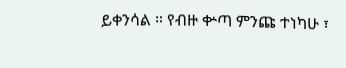ይቀንሳል ። የብዙ ቍጣ ምንጩ ተነካሁ ፣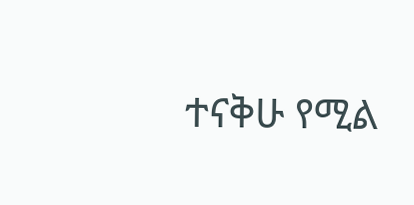ተናቅሁ የሚል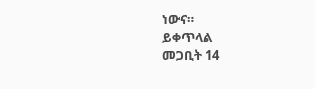ነውና።
ይቀጥላል
መጋቢት 14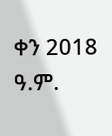ቀን 2018 ዓ.ም.